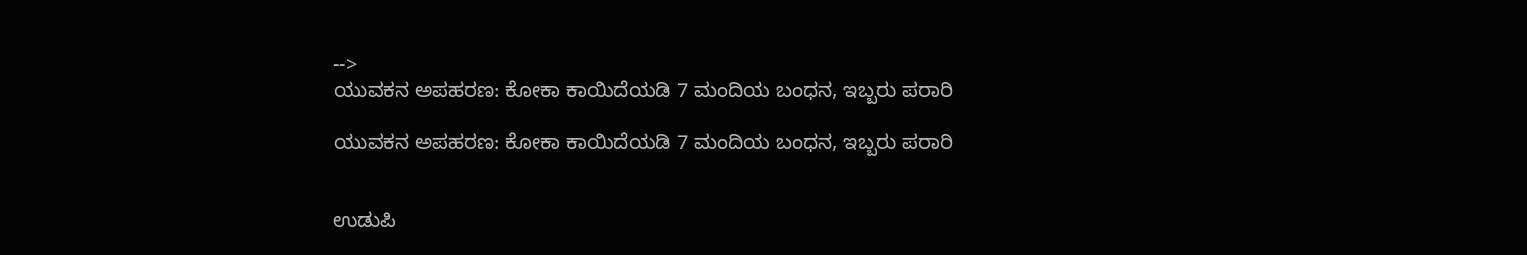-->
ಯುವಕನ ಅಪಹರಣ: ಕೋಕಾ ಕಾಯಿದೆಯಡಿ 7 ಮಂದಿಯ ಬಂಧನ, ಇಬ್ಬರು ಪರಾರಿ

ಯುವಕನ ಅಪಹರಣ: ಕೋಕಾ ಕಾಯಿದೆಯಡಿ 7 ಮಂದಿಯ ಬಂಧನ, ಇಬ್ಬರು ಪರಾರಿ


ಉಡುಪಿ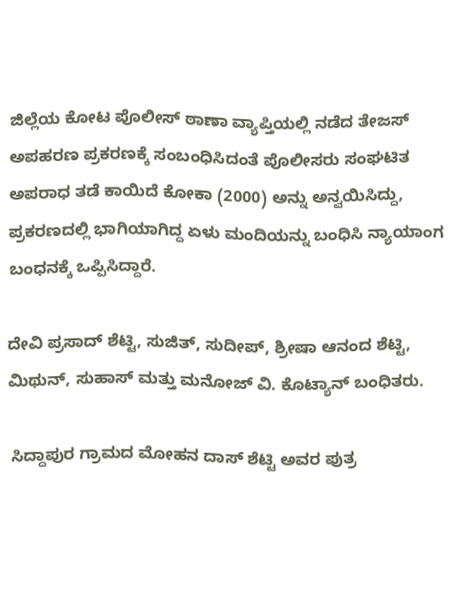ಜಿಲ್ಲೆಯ ಕೋಟ ಪೊಲೀಸ್ ಠಾಣಾ ವ್ಯಾಪ್ತಿಯಲ್ಲಿ ನಡೆದ ತೇಜಸ್ ಅಪಹರಣ ಪ್ರಕರಣಕ್ಕೆ ಸಂಬಂಧಿಸಿದಂತೆ ಪೊಲೀಸರು ಸಂಘಟಿತ ಅಪರಾಧ ತಡೆ ಕಾಯಿದೆ ಕೋಕಾ (2000) ಅನ್ನು ಅನ್ವಯಿಸಿದ್ದು, ಪ್ರಕರಣದಲ್ಲಿ ಭಾಗಿಯಾಗಿದ್ದ ಏಳು ಮಂದಿಯನ್ನು ಬಂಧಿಸಿ ನ್ಯಾಯಾಂಗ ಬಂಧನಕ್ಕೆ ಒಪ್ಪಿಸಿದ್ದಾರೆ.

ದೇವಿ ಪ್ರಸಾದ್ ಶೆಟ್ಟಿ, ಸುಜಿತ್, ಸುದೀಪ್, ಶ್ರೀಷಾ ಆನಂದ ಶೆಟ್ಟಿ, ಮಿಥುನ್, ಸುಹಾಸ್ ಮತ್ತು ಮನೋಜ್ ವಿ. ಕೊಟ್ಯಾನ್ ಬಂಧಿತರು.

 ಸಿದ್ದಾಪುರ ಗ್ರಾಮದ ಮೋಹನ ದಾಸ್ ಶೆಟ್ಟಿ ಅವರ ಪುತ್ರ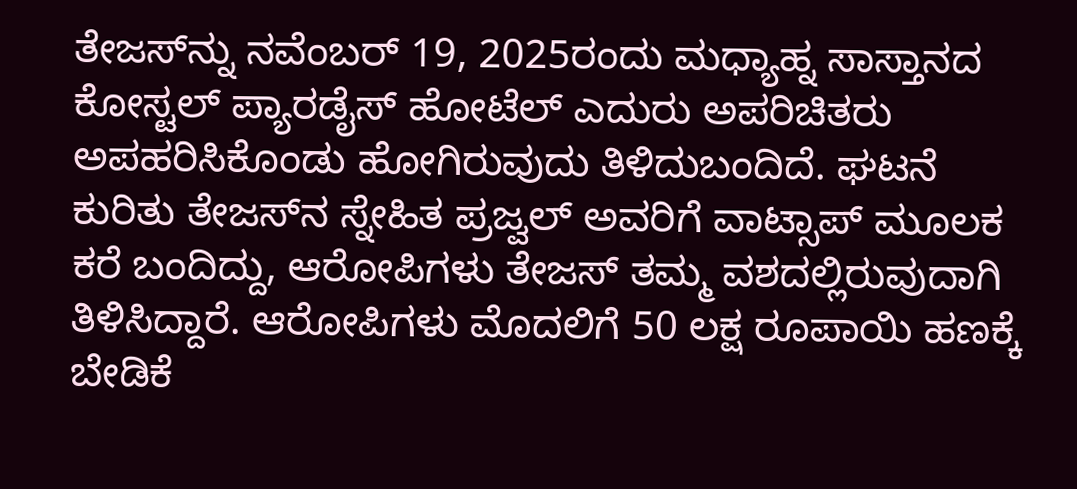ತೇಜಸ್‌ನ್ನು ನವೆಂಬರ್ 19, 2025ರಂದು ಮಧ್ಯಾಹ್ನ ಸಾಸ್ತಾನದ ಕೋಸ್ಟಲ್ ಪ್ಯಾರಡೈಸ್ ಹೋಟೆಲ್ ಎದುರು ಅಪರಿಚಿತರು ಅಪಹರಿಸಿಕೊಂಡು ಹೋಗಿರುವುದು ತಿಳಿದುಬಂದಿದೆ. ಘಟನೆ ಕುರಿತು ತೇಜಸ್‌ನ ಸ್ನೇಹಿತ ಪ್ರಜ್ವಲ್ ಅವರಿಗೆ ವಾಟ್ಸಾಪ್ ಮೂಲಕ ಕರೆ ಬಂದಿದ್ದು, ಆರೋಪಿಗಳು ತೇಜಸ್ ತಮ್ಮ ವಶದಲ್ಲಿರುವುದಾಗಿ ತಿಳಿಸಿದ್ದಾರೆ. ಆರೋಪಿಗಳು ಮೊದಲಿಗೆ 50 ಲಕ್ಷ ರೂಪಾಯಿ ಹಣಕ್ಕೆ ಬೇಡಿಕೆ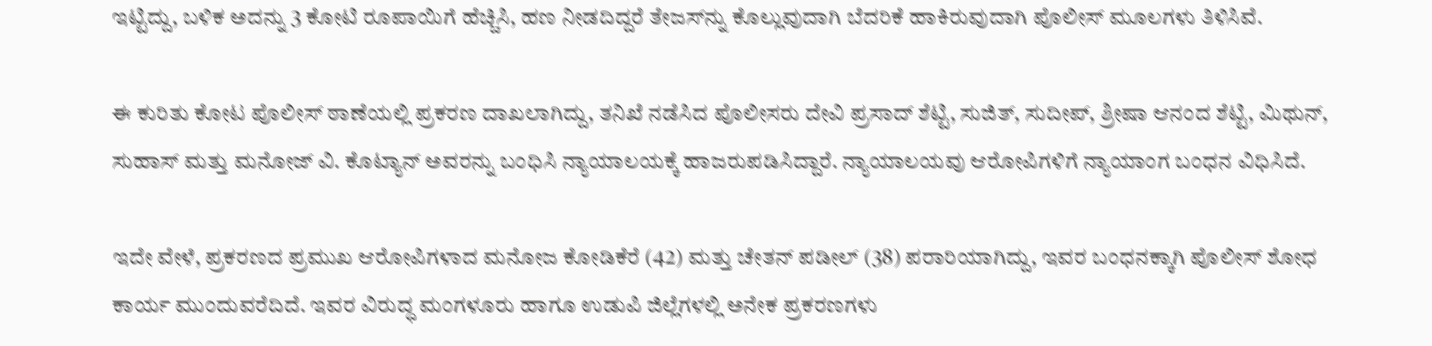ಇಟ್ಟಿದ್ದು, ಬಳಿಕ ಅದನ್ನು 3 ಕೋಟಿ ರೂಪಾಯಿಗೆ ಹೆಚ್ಚಿಸಿ, ಹಣ ನೀಡದಿದ್ದರೆ ತೇಜಸ್‌ನ್ನು ಕೊಲ್ಲುವುದಾಗಿ ಬೆದರಿಕೆ ಹಾಕಿರುವುದಾಗಿ ಪೊಲೀಸ್ ಮೂಲಗಳು ತಿಳಿಸಿವೆ.

ಈ ಕುರಿತು ಕೋಟ ಪೊಲೀಸ್ ಠಾಣೆಯಲ್ಲಿ ಪ್ರಕರಣ ದಾಖಲಾಗಿದ್ದು, ತನಿಖೆ ನಡೆಸಿದ ಪೊಲೀಸರು ದೇವಿ ಪ್ರಸಾದ್ ಶೆಟ್ಟಿ, ಸುಜಿತ್, ಸುದೀಪ್, ಶ್ರೀಷಾ ಆನಂದ ಶೆಟ್ಟಿ, ಮಿಥುನ್, ಸುಹಾಸ್ ಮತ್ತು ಮನೋಜ್ ವಿ. ಕೊಟ್ಯಾನ್ ಅವರನ್ನು ಬಂಧಿಸಿ ನ್ಯಾಯಾಲಯಕ್ಕೆ ಹಾಜರುಪಡಿಸಿದ್ದಾರೆ. ನ್ಯಾಯಾಲಯವು ಆರೋಪಿಗಳಿಗೆ ನ್ಯಾಯಾಂಗ ಬಂಧನ ವಿಧಿಸಿದೆ.

ಇದೇ ವೇಳೆ, ಪ್ರಕರಣದ ಪ್ರಮುಖ ಆರೋಪಿಗಳಾದ ಮನೋಜ ಕೋಡಿಕೆರೆ (42) ಮತ್ತು ಚೇತನ್ ಪಡೀಲ್ (38) ಪರಾರಿಯಾಗಿದ್ದು, ಇವರ ಬಂಧನಕ್ಕಾಗಿ ಪೊಲೀಸ್ ಶೋಧ ಕಾರ್ಯ ಮುಂದುವರೆದಿದೆ. ಇವರ ವಿರುದ್ಧ ಮಂಗಳೂರು ಹಾಗೂ ಉಡುಪಿ ಜಿಲ್ಲೆಗಳಲ್ಲಿ ಅನೇಕ ಪ್ರಕರಣಗಳು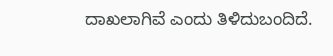ದಾಖಲಾಗಿವೆ ಎಂದು ತಿಳಿದುಬಂದಿದೆ.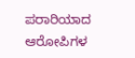ಪರಾರಿಯಾದ ಆರೋಪಿಗಳ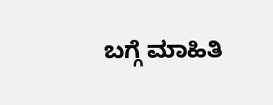ಬಗ್ಗೆ ಮಾಹಿತಿ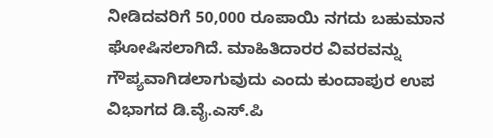ನೀಡಿದವರಿಗೆ 50,000 ರೂಪಾಯಿ ನಗದು ಬಹುಮಾನ ಘೋಷಿಸಲಾಗಿದೆ. ಮಾಹಿತಿದಾರರ ವಿವರವನ್ನು ಗೌಪ್ಯವಾಗಿಡಲಾಗುವುದು ಎಂದು ಕುಂದಾಪುರ ಉಪ ವಿಭಾಗದ ಡಿ.ವೈ.ಎಸ್.ಪಿ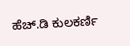ಹೆಚ್.ಡಿ ಕುಲಕರ್ಣಿ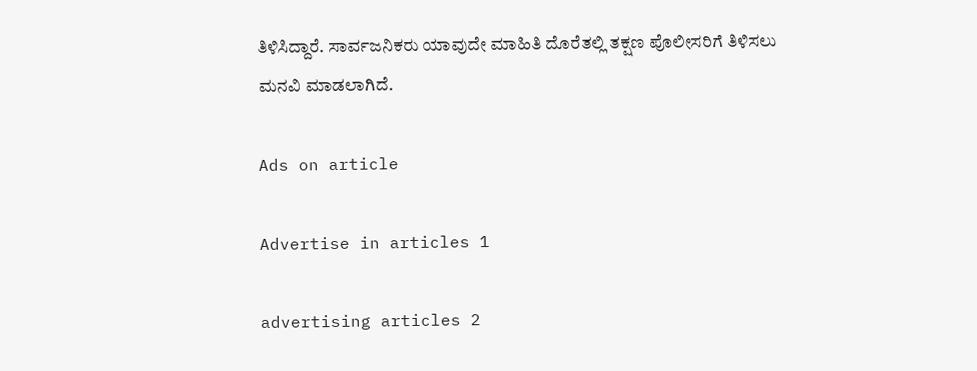ತಿಳಿಸಿದ್ದಾರೆ. ಸಾರ್ವಜನಿಕರು ಯಾವುದೇ ಮಾಹಿತಿ ದೊರೆತಲ್ಲಿ ತಕ್ಷಣ ಪೊಲೀಸರಿಗೆ ತಿಳಿಸಲು ಮನವಿ ಮಾಡಲಾಗಿದೆ.

Ads on article

Advertise in articles 1

advertising articles 2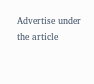Advertise under the article